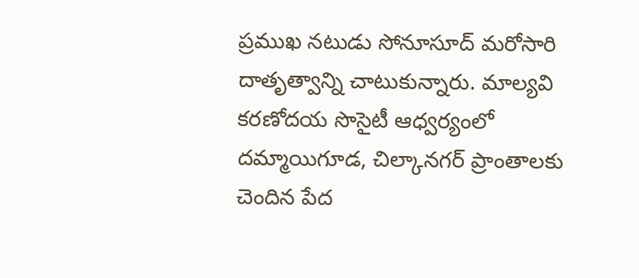ప్రముఖ నటుడు సోనూసూద్ మరోసారి దాతృత్వాన్ని చాటుకున్నారు. మాల్యవి కరణోదయ సొసైటీ ఆధ్వర్యంలో దమ్మాయిగూడ, చిల్కానగర్ ప్రాంతాలకు చెందిన పేద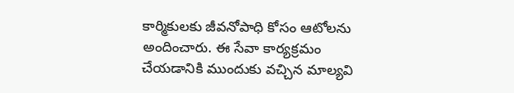కార్మికులకు జీవనోపాధి కోసం ఆటోలను అందించారు. ఈ సేవా కార్యక్రమం
చేయడానికి ముందుకు వచ్చిన మాల్యవి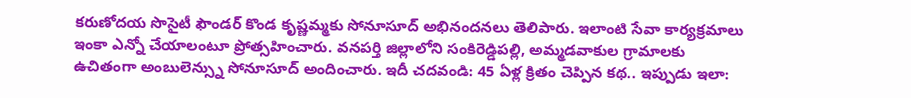కరుణోదయ సొసైటీ ఫౌండర్ కొండ కృష్ణమ్మకు సోనూసూద్ అభినందనలు తెలిపారు. ఇలాంటి సేవా కార్యక్రమాలు ఇంకా ఎన్నో చేయాలంటూ ప్రోత్సహించారు. వనపర్తి జిల్లాలోని సంకిరెడ్డిపల్లి, అమ్మడవాకుల గ్రామాలకు ఉచితంగా అంబులెన్స్ను సోనూసూద్ అందించారు. ఇదీ చదవండి: 45 ఏళ్ల క్రితం చెప్పిన కథ.. ఇప్పుడు ఇలా: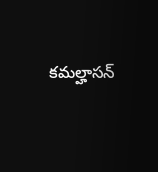కమల్హాసన్